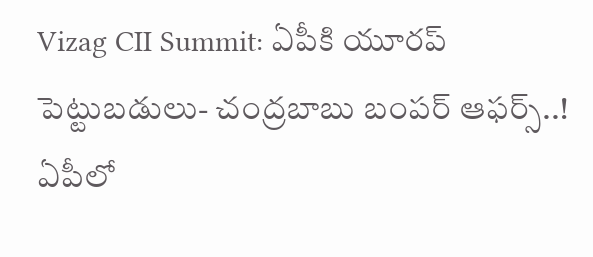Vizag CII Summit: ఏపీకి యూరప్ పెట్టుబడులు- చంద్రబాబు బంపర్ ఆఫర్స్..!
ఏపీలో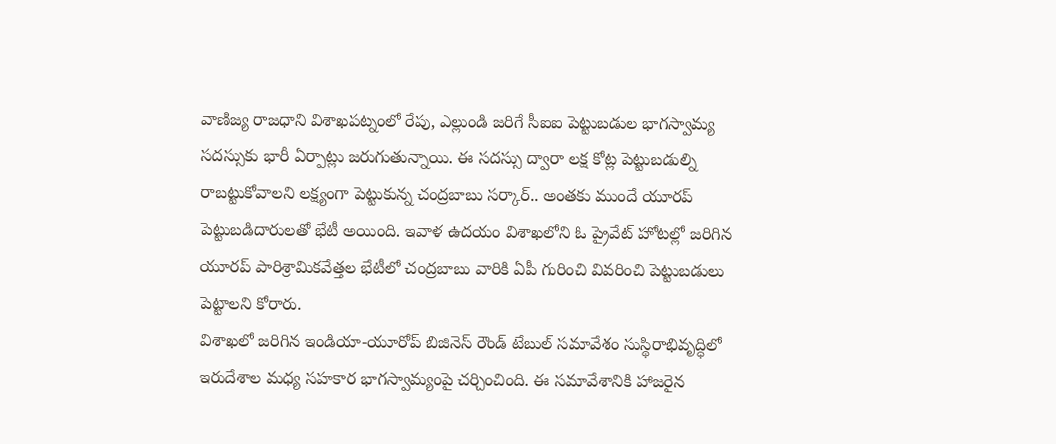వాణిజ్య రాజధాని విశాఖపట్నంలో రేపు, ఎల్లుండి జరిగే సీఐఐ పెట్టుబడుల భాగస్వామ్య సదస్సుకు భారీ ఏర్పాట్లు జరుగుతున్నాయి. ఈ సదస్సు ద్వారా లక్ష కోట్ల పెట్టుబడుల్ని రాబట్టుకోవాలని లక్ష్యంగా పెట్టుకున్న చంద్రబాబు సర్కార్.. అంతకు ముందే యూరప్ పెట్టుబడిదారులతో భేటీ అయింది. ఇవాళ ఉదయం విశాఖలోని ఓ ప్రైవేట్ హోటల్లో జరిగిన యూరప్ పారిశ్రామికవేత్తల భేటీలో చంద్రబాబు వారికి ఏపీ గురించి వివరించి పెట్టుబడులు పెట్టాలని కోరారు.
విశాఖలో జరిగిన ఇండియా-యూరోప్ బిజినెస్ రౌండ్ టేబుల్ సమావేశం సుస్థిరాభివృద్ధిలో ఇరుదేశాల మధ్య సహకార భాగస్వామ్యంపై చర్చించింది. ఈ సమావేశానికి హాజరైన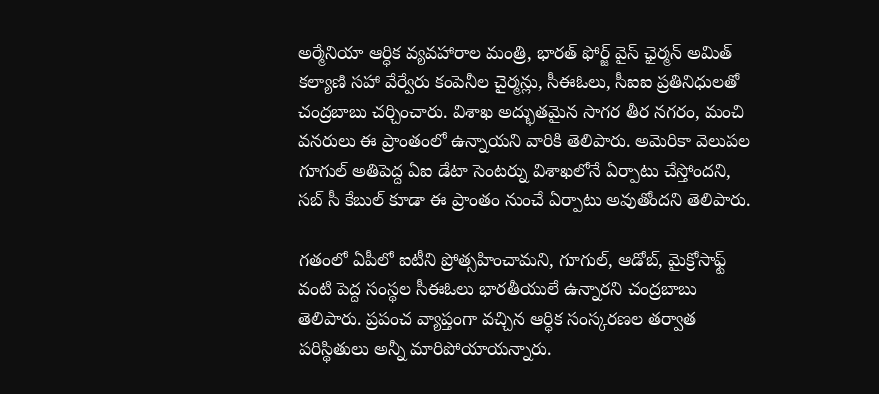అర్మేనియా ఆర్ధిక వ్యవహారాల మంత్రి, భారత్ ఫోర్జ్ వైస్ ఛైర్మన్ అమిత్ కల్యాణి సహా వేర్వేరు కంపెనీల చైర్మన్లు, సీఈఓలు, సీఐఐ ప్రతినిధులతో చంద్రబాబు చర్చించారు. విశాఖ అద్భుతమైన సాగర తీర నగరం, మంచి వనరులు ఈ ప్రాంతంలో ఉన్నాయని వారికి తెలిపారు. అమెరికా వెలుపల గూగుల్ అతిపెద్ద ఏఐ డేటా సెంటర్ను విశాఖలోనే ఏర్పాటు చేస్తోందని, సబ్ సీ కేబుల్ కూడా ఈ ప్రాంతం నుంచే ఏర్పాటు అవుతోందని తెలిపారు.

గతంలో ఏపీలో ఐటీని ప్రోత్సహించామని, గూగుల్, ఆడోబ్, మైక్రోసాఫ్ట్ వంటి పెద్ద సంస్థల సీఈఓలు భారతీయులే ఉన్నారని చంద్రబాబు తెలిపారు. ప్రపంచ వ్యాప్తంగా వచ్చిన ఆర్ధిక సంస్కరణల తర్వాత పరిస్థితులు అన్నీ మారిపోయాయన్నారు.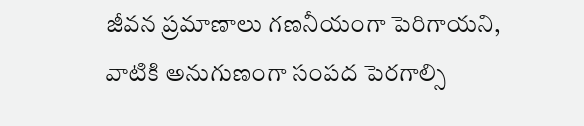జీవన ప్రమాణాలు గణనీయంగా పెరిగాయని, వాటికి అనుగుణంగా సంపద పెరగాల్సి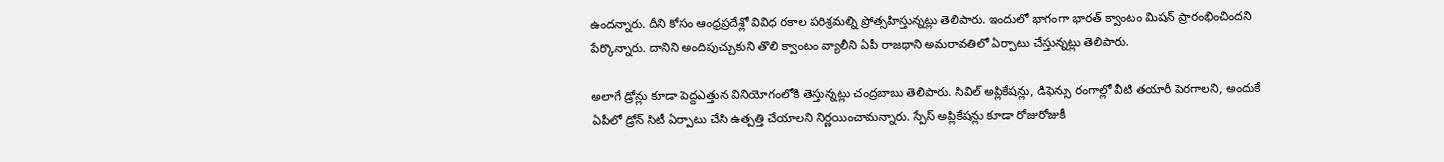ఉందన్నారు. దీని కోసం ఆంధ్రప్రదేశ్లో వివిధ రకాల పరిశ్రమల్ని ప్రోత్సహిస్తున్నట్లు తెలిపారు. ఇందులో భాగంగా భారత్ క్వాంటం మిషన్ ప్రారంభించిందని పేర్కొన్నారు. దానిని అందిపుచ్చుకుని తొలి క్వాంటం వ్యాలీని ఏపీ రాజధాని అమరావతిలో ఏర్పాటు చేస్తున్నట్లు తెలిపారు.

అలాగే డ్రోన్లు కూడా పెద్దఎత్తున వినియోగంలోకి తెస్తున్నట్లు చంద్రబాబు తెలిపారు. సివిల్ అప్లికేషన్లు, డిఫెన్సు రంగాల్లో వీటి తయారీ పెరగాలని, అందుకే ఏపీలో డ్రోన్ సిటీ ఏర్పాటు చేసి ఉత్పత్తి చేయాలని నిర్ణయించామన్నారు. స్పేస్ అప్లికేషన్లు కూడా రోజురోజుకీ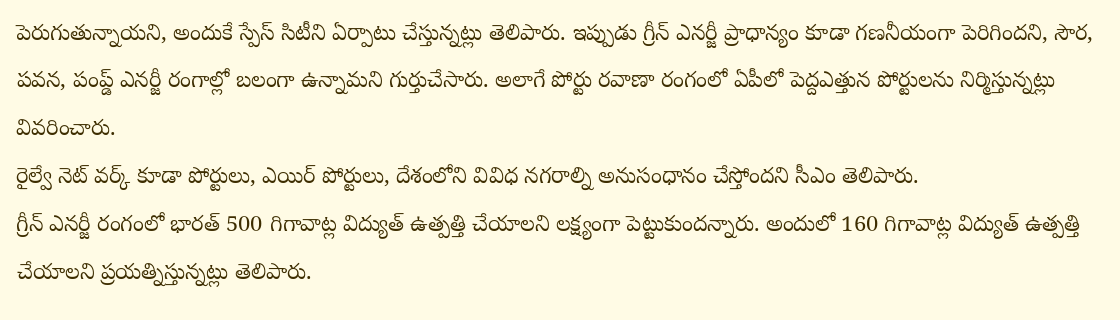పెరుగుతున్నాయని, అందుకే స్పేస్ సిటీని ఏర్పాటు చేస్తున్నట్లు తెలిపారు. ఇప్పుడు గ్రీన్ ఎనర్జీ ప్రాధాన్యం కూడా గణనీయంగా పెరిగిందని, సౌర, పవన, పంప్డ్ ఎనర్జీ రంగాల్లో బలంగా ఉన్నామని గుర్తుచేసారు. అలాగే పోర్టు రవాణా రంగంలో ఏపీలో పెద్దఎత్తున పోర్టులను నిర్మిస్తున్నట్లు వివరించారు.
రైల్వే నెట్ వర్క్ కూడా పోర్టులు, ఎయిర్ పోర్టులు, దేశంలోని వివిధ నగరాల్ని అనుసంధానం చేస్తోందని సీఎం తెలిపారు.
గ్రీన్ ఎనర్జీ రంగంలో భారత్ 500 గిగావాట్ల విద్యుత్ ఉత్పత్తి చేయాలని లక్ష్యంగా పెట్టుకుందన్నారు. అందులో 160 గిగావాట్ల విద్యుత్ ఉత్పత్తి చేయాలని ప్రయత్నిస్తున్నట్లు తెలిపారు.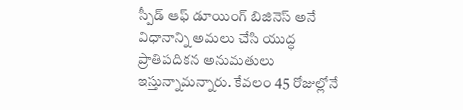స్పీడ్ ఆఫ్ డూయింగ్ బిజినెస్ అనే విధానాన్ని అమలు చేసి యుద్ధ ప్రాతిపదికన అనుమతులు ఇస్తున్నామన్నారు. కేవలం 45 రోజుల్లోనే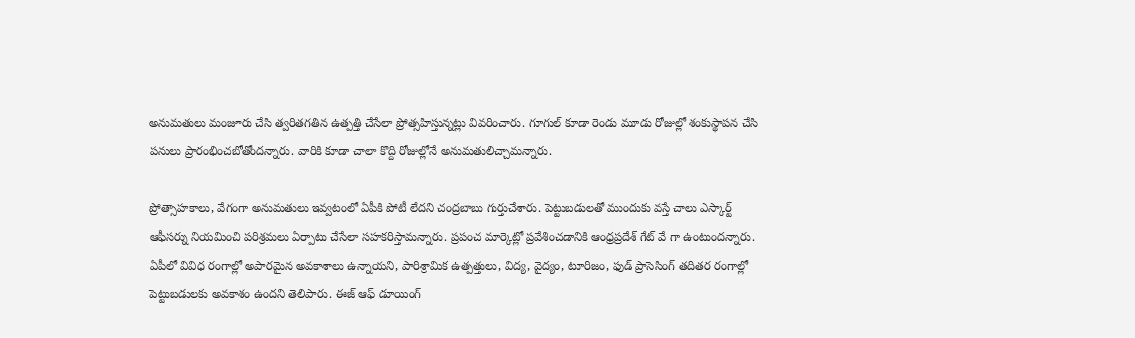అనుమతులు మంజూరు చేసి త్వరితగతిన ఉత్పత్తి చేసేలా ప్రోత్సహిస్తున్నట్లు వివరించారు. గూగుల్ కూడా రెండు మూడు రోజుల్లో శంకుస్థాపన చేసి పనులు ప్రారంభించబోతోందన్నారు. వారికి కూడా చాలా కొద్ది రోజుల్లోనే అనుమతులిచ్చామన్నారు.

ప్రోత్సాహకాలు, వేగంగా అనుమతులు ఇవ్వటంలో ఏపీకి పోటీ లేదని చంద్రబాబు గుర్తుచేశారు. పెట్టుబడులతో ముందుకు వస్తే చాలు ఎస్కార్ట్ ఆఫీసర్ను నియమించి పరిశ్రమలు ఏర్పాటు చేసేలా సహకరిస్తామన్నారు. ప్రపంచ మార్కెట్లో ప్రవేశించడానికి ఆంధ్రప్రదేశ్ గేట్ వే గా ఉంటుందన్నారు. ఏపీలో వివిధ రంగాల్లో అపారమైన అవకాశాలు ఉన్నాయని, పారిశ్రామిక ఉత్పత్తులు, విద్య, వైద్యం, టూరిజం, ఫుడ్ ప్రాసెసింగ్ తదితర రంగాల్లో పెట్టుబడులకు అవకాశం ఉందని తెలిపారు. ఈజ్ ఆఫ్ డూయింగ్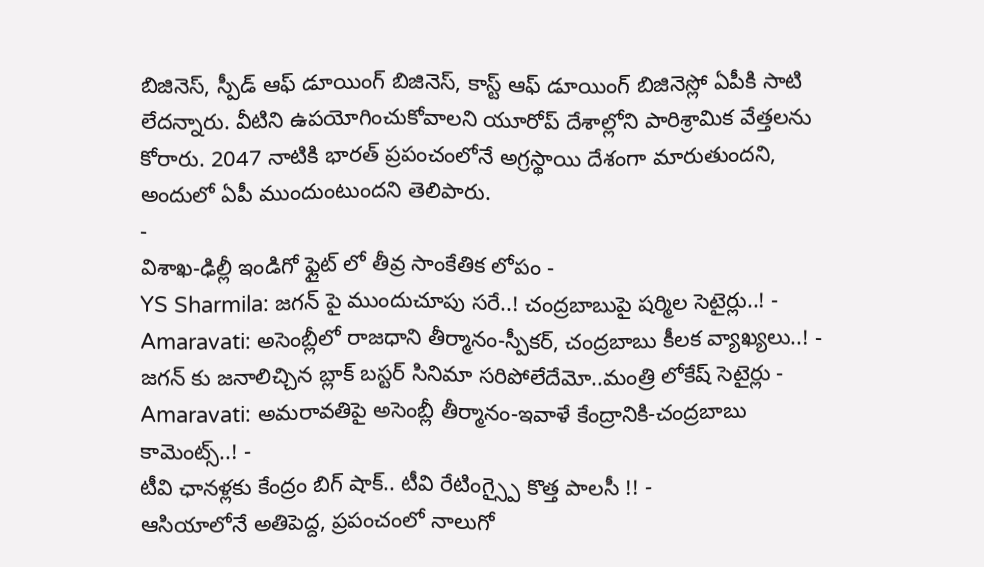బిజినెస్, స్పీడ్ ఆఫ్ డూయింగ్ బిజినెస్, కాస్ట్ ఆఫ్ డూయింగ్ బిజినెస్లో ఏపీకి సాటి లేదన్నారు. వీటిని ఉపయోగించుకోవాలని యూరోప్ దేశాల్లోని పారిశ్రామిక వేత్తలను కోరారు. 2047 నాటికి భారత్ ప్రపంచంలోనే అగ్రస్థాయి దేశంగా మారుతుందని, అందులో ఏపీ ముందుంటుందని తెలిపారు.
-
విశాఖ-ఢిల్లీ ఇండిగో ఫ్లైట్ లో తీవ్ర సాంకేతిక లోపం -
YS Sharmila: జగన్ పై ముందుచూపు సరే..! చంద్రబాబుపై షర్మిల సెటైర్లు..! -
Amaravati: అసెంబ్లీలో రాజధాని తీర్మానం-స్పీకర్, చంద్రబాబు కీలక వ్యాఖ్యలు..! -
జగన్ కు జనాలిచ్చిన బ్లాక్ బస్టర్ సినిమా సరిపోలేదేమో..మంత్రి లోకేష్ సెటైర్లు -
Amaravati: అమరావతిపై అసెంబ్లీ తీర్మానం-ఇవాళే కేంద్రానికి-చంద్రబాబు కామెంట్స్..! -
టీవి ఛానళ్లకు కేంద్రం బిగ్ షాక్.. టీవి రేటింగ్స్పై కొత్త పాలసీ !! -
ఆసియాలోనే అతిపెద్ద, ప్రపంచంలో నాలుగో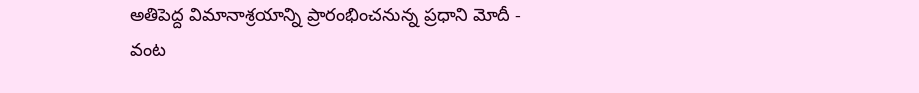అతిపెద్ద విమానాశ్రయాన్ని ప్రారంభించనున్న ప్రధాని మోదీ -
వంట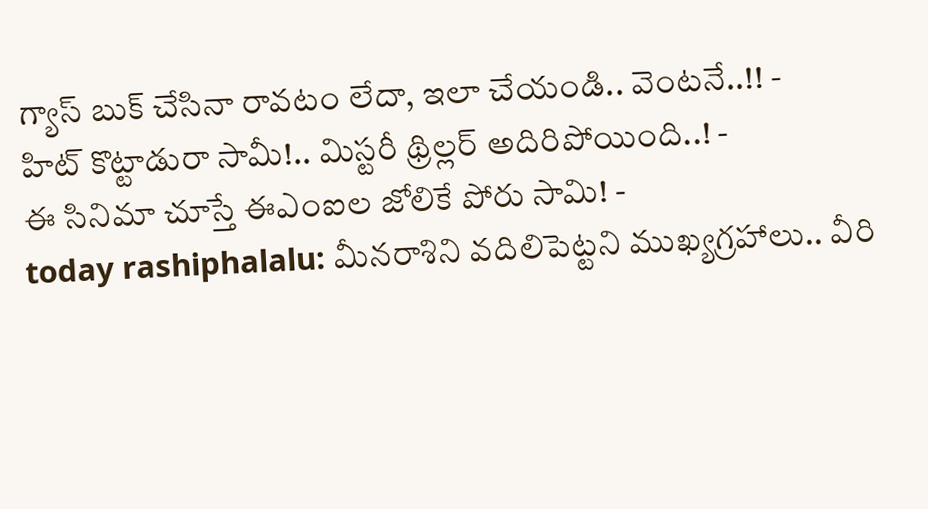గ్యాస్ బుక్ చేసినా రావటం లేదా, ఇలా చేయండి.. వెంటనే..!! -
హిట్ కొట్టాడురా సామీ!.. మిస్టరీ థ్రిల్లర్ అదిరిపోయింది..! -
ఈ సినిమా చూస్తే ఈఎంఐల జోలికే పోరు సామి! -
today rashiphalalu: మీనరాశిని వదిలిపెట్టని ముఖ్యగ్రహాలు.. వీరి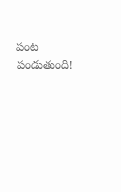పంట పండుతుంది!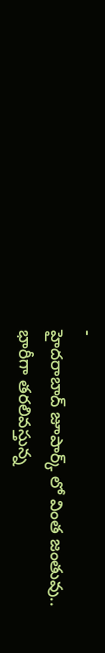-
హైదరాబాద్ జూపార్క్ లో వింత జంతువు.. భారీగా తరలివస్తున్న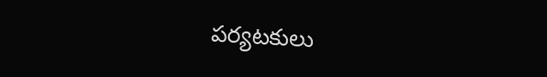పర్యటకులు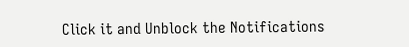Click it and Unblock the Notifications